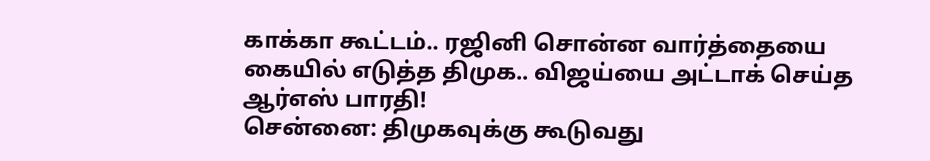காக்கா கூட்டம்.. ரஜினி சொன்ன வார்த்தையை கையில் எடுத்த திமுக.. விஜய்யை அட்டாக் செய்த ஆர்எஸ் பாரதி!
சென்னை: திமுகவுக்கு கூடுவது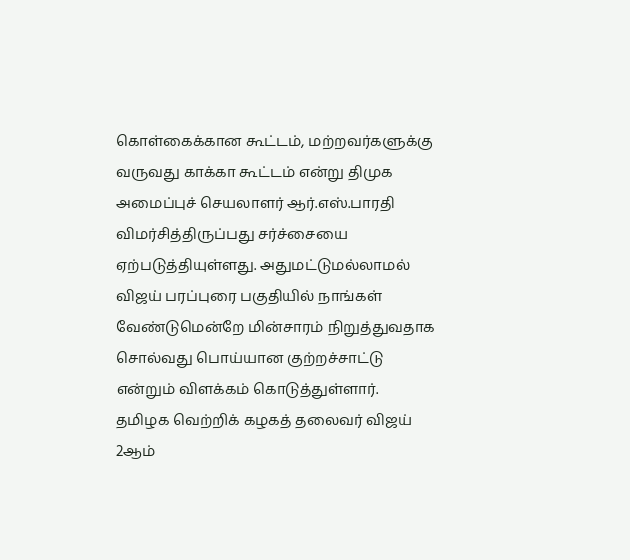கொள்கைக்கான கூட்டம், மற்றவர்களுக்கு வருவது காக்கா கூட்டம் என்று திமுக அமைப்புச் செயலாளர் ஆர்.எஸ்.பாரதி விமர்சித்திருப்பது சர்ச்சையை ஏற்படுத்தியுள்ளது. அதுமட்டுமல்லாமல் விஜய் பரப்புரை பகுதியில் நாங்கள் வேண்டுமென்றே மின்சாரம் நிறுத்துவதாக சொல்வது பொய்யான குற்றச்சாட்டு என்றும் விளக்கம் கொடுத்துள்ளார்.
தமிழக வெற்றிக் கழகத் தலைவர் விஜய் 2ஆம்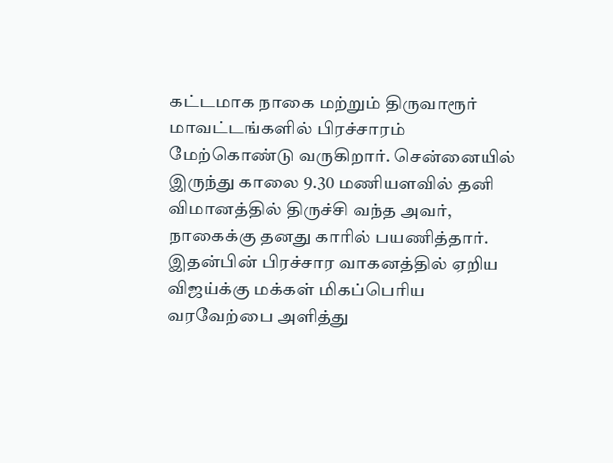கட்டமாக நாகை மற்றும் திருவாரூர் மாவட்டங்களில் பிரச்சாரம் மேற்கொண்டு வருகிறார். சென்னையில் இருந்து காலை 9.30 மணியளவில் தனி விமானத்தில் திருச்சி வந்த அவர், நாகைக்கு தனது காரில் பயணித்தார். இதன்பின் பிரச்சார வாகனத்தில் ஏறிய விஜய்க்கு மக்கள் மிகப்பெரிய வரவேற்பை அளித்து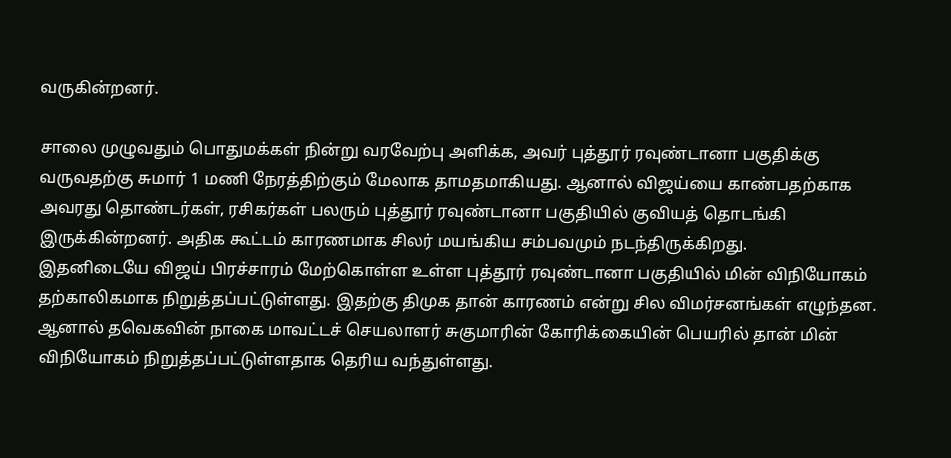வருகின்றனர்.

சாலை முழுவதும் பொதுமக்கள் நின்று வரவேற்பு அளிக்க, அவர் புத்தூர் ரவுண்டானா பகுதிக்கு வருவதற்கு சுமார் 1 மணி நேரத்திற்கும் மேலாக தாமதமாகியது. ஆனால் விஜய்யை காண்பதற்காக அவரது தொண்டர்கள், ரசிகர்கள் பலரும் புத்தூர் ரவுண்டானா பகுதியில் குவியத் தொடங்கி இருக்கின்றனர். அதிக கூட்டம் காரணமாக சிலர் மயங்கிய சம்பவமும் நடந்திருக்கிறது.
இதனிடையே விஜய் பிரச்சாரம் மேற்கொள்ள உள்ள புத்தூர் ரவுண்டானா பகுதியில் மின் விநியோகம் தற்காலிகமாக நிறுத்தப்பட்டுள்ளது. இதற்கு திமுக தான் காரணம் என்று சில விமர்சனங்கள் எழுந்தன. ஆனால் தவெகவின் நாகை மாவட்டச் செயலாளர் சுகுமாரின் கோரிக்கையின் பெயரில் தான் மின் விநியோகம் நிறுத்தப்பட்டுள்ளதாக தெரிய வந்துள்ளது.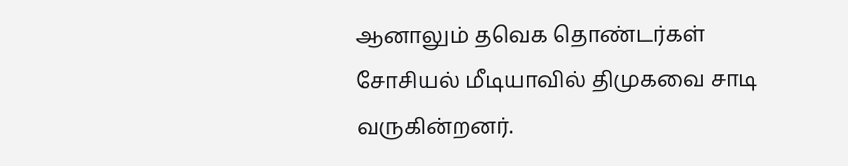ஆனாலும் தவெக தொண்டர்கள் சோசியல் மீடியாவில் திமுகவை சாடி வருகின்றனர்.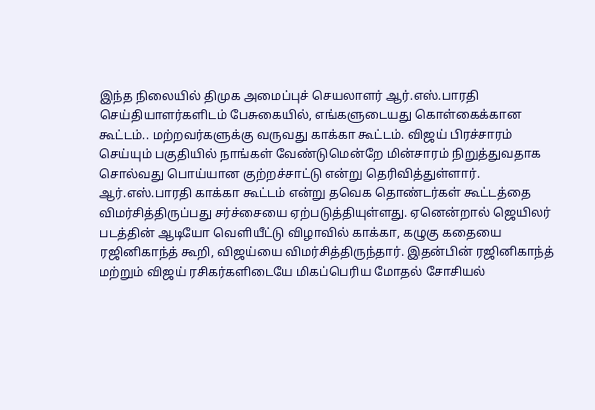இந்த நிலையில் திமுக அமைப்புச் செயலாளர் ஆர்.எஸ்.பாரதி செய்தியாளர்களிடம் பேசுகையில், எங்களுடையது கொள்கைக்கான கூட்டம்.. மற்றவர்களுக்கு வருவது காக்கா கூட்டம். விஜய் பிரச்சாரம் செய்யும் பகுதியில் நாங்கள் வேண்டுமென்றே மின்சாரம் நிறுத்துவதாக சொல்வது பொய்யான குற்றச்சாட்டு என்று தெரிவித்துள்ளார்.
ஆர்.எஸ்.பாரதி காக்கா கூட்டம் என்று தவெக தொண்டர்கள் கூட்டத்தை விமர்சித்திருப்பது சர்ச்சையை ஏற்படுத்தியுள்ளது. ஏனென்றால் ஜெயிலர் படத்தின் ஆடியோ வெளியீட்டு விழாவில் காக்கா, கழுகு கதையை ரஜினிகாந்த் கூறி, விஜய்யை விமர்சித்திருந்தார். இதன்பின் ரஜினிகாந்த் மற்றும் விஜய் ரசிகர்களிடையே மிகப்பெரிய மோதல் சோசியல்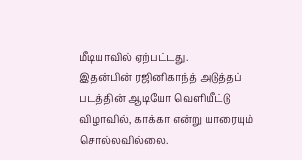மீடியாவில் ஏற்பட்டது.
இதன்பின் ரஜினிகாந்த் அடுத்தப் படத்தின் ஆடியோ வெளியீட்டு விழாவில், காக்கா என்று யாரையும் சொல்லவில்லை.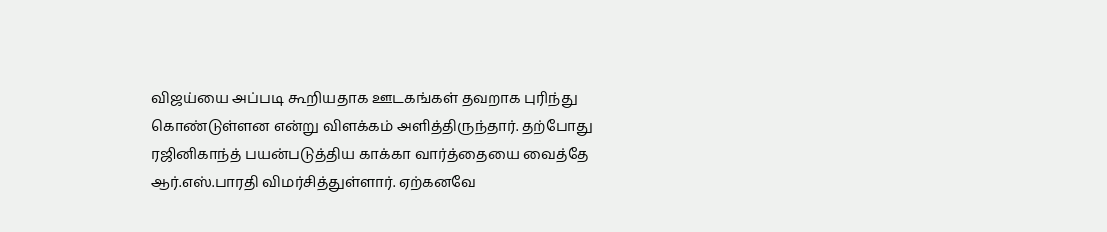விஜய்யை அப்படி கூறியதாக ஊடகங்கள் தவறாக புரிந்து கொண்டுள்ளன என்று விளக்கம் அளித்திருந்தார். தற்போது ரஜினிகாந்த் பயன்படுத்திய காக்கா வார்த்தையை வைத்தே ஆர்.எஸ்.பாரதி விமர்சித்துள்ளார். ஏற்கனவே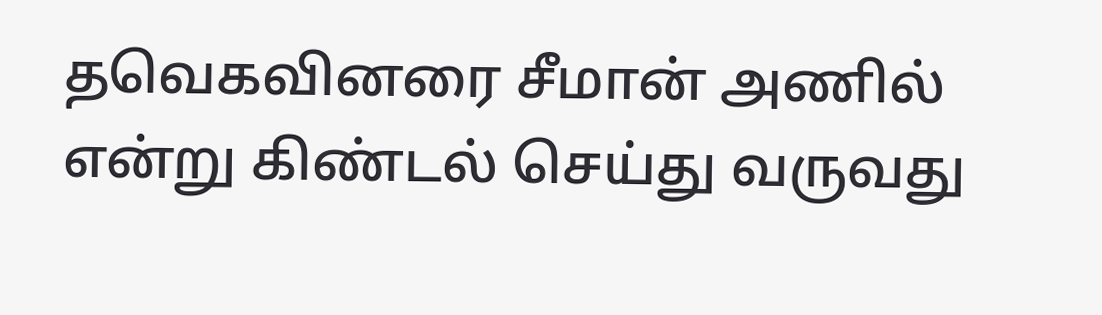தவெகவினரை சீமான் அணில் என்று கிண்டல் செய்து வருவது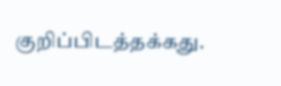குறிப்பிடத்தக்கது.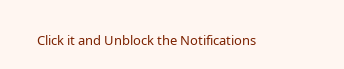Click it and Unblock the Notifications